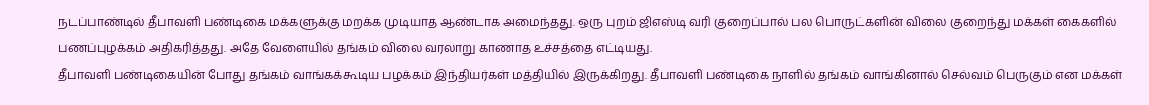நடப்பாண்டில் தீபாவளி பண்டிகை மக்களுக்கு மறக்க முடியாத ஆண்டாக அமைந்தது. ஒரு புறம் ஜிஎஸ்டி வரி குறைப்பால் பல பொருட்களின் விலை குறைந்து மக்கள் கைகளில் பணப்புழக்கம் அதிகரித்தது. அதே வேளையில் தங்கம் விலை வரலாறு காணாத உச்சத்தை எட்டியது.
தீபாவளி பண்டிகையின் போது தங்கம் வாங்கக்கூடிய பழக்கம் இந்தியர்கள் மத்தியில் இருக்கிறது. தீபாவளி பண்டிகை நாளில் தங்கம் வாங்கினால் செல்வம் பெருகும் என மக்கள்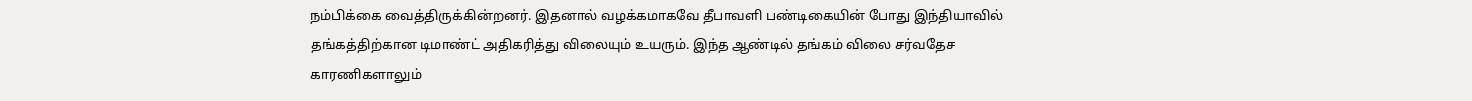நம்பிக்கை வைத்திருக்கின்றனர். இதனால் வழக்கமாகவே தீபாவளி பண்டிகையின் போது இந்தியாவில் தங்கத்திற்கான டிமாண்ட் அதிகரித்து விலையும் உயரும். இந்த ஆண்டில் தங்கம் விலை சர்வதேச காரணிகளாலும்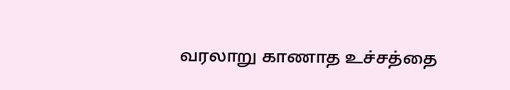வரலாறு காணாத உச்சத்தை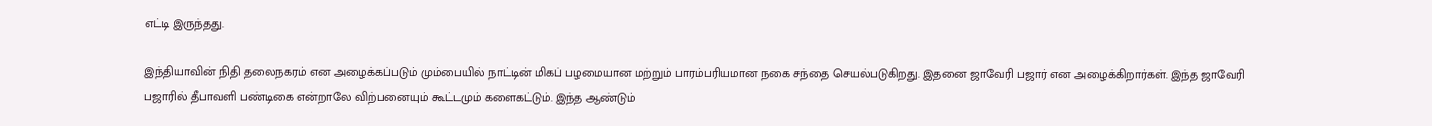எட்டி இருந்தது.

இந்தியாவின் நிதி தலைநகரம் என அழைக்கப்படும் மும்பையில் நாட்டின் மிகப் பழமையான மற்றும் பாரம்பரியமான நகை சந்தை செயல்படுகிறது. இதனை ஜாவேரி பஜார் என அழைக்கிறார்கள். இந்த ஜாவேரி பஜாரில் தீபாவளி பண்டிகை என்றாலே விற்பனையும் கூட்டமும் களைகட்டும். இந்த ஆண்டும்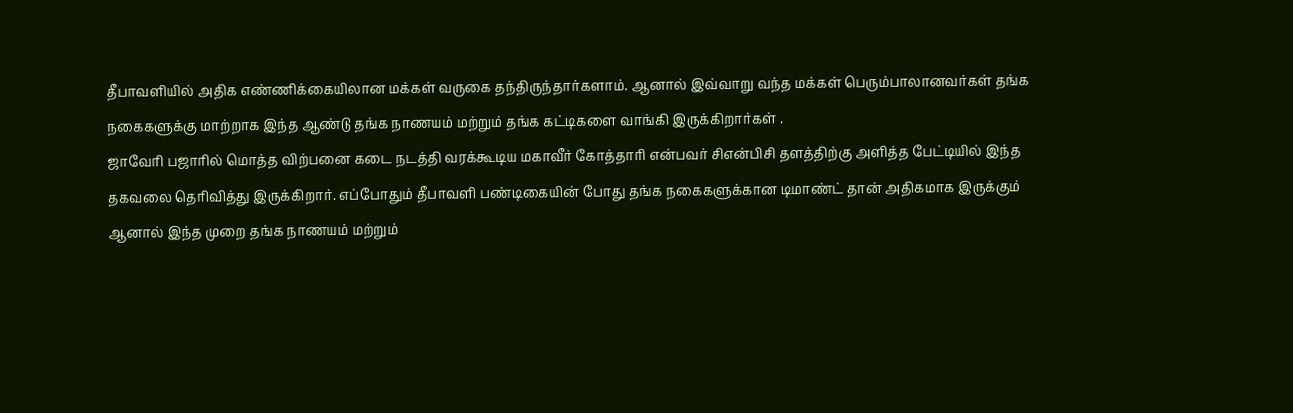தீபாவளியில் அதிக எண்ணிக்கையிலான மக்கள் வருகை தந்திருந்தார்களாம். ஆனால் இவ்வாறு வந்த மக்கள் பெரும்பாலானவர்கள் தங்க நகைகளுக்கு மாற்றாக இந்த ஆண்டு தங்க நாணயம் மற்றும் தங்க கட்டிகளை வாங்கி இருக்கிறார்கள் .
ஜாவேரி பஜாரில் மொத்த விற்பனை கடை நடத்தி வரக்கூடிய மகாவீர் கோத்தாரி என்பவர் சிஎன்பிசி தளத்திற்கு அளித்த பேட்டியில் இந்த தகவலை தெரிவித்து இருக்கிறார். எப்போதும் தீபாவளி பண்டிகையின் போது தங்க நகைகளுக்கான டிமாண்ட் தான் அதிகமாக இருக்கும் ஆனால் இந்த முறை தங்க நாணயம் மற்றும்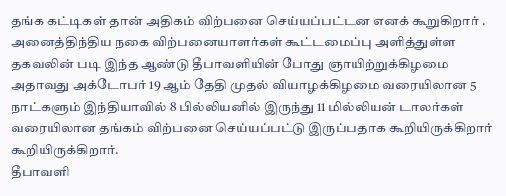தங்க கட்டிகள் தான் அதிகம் விற்பனை செய்யப்பட்டன எனக் கூறுகிறார் .
அனைத்திந்திய நகை விற்பனையாளர்கள் கூட்டமைப்பு அளித்துள்ள தகவலின் படி இந்த ஆண்டு தீபாவளியின் போது ஞாயிற்றுக்கிழமை அதாவது அக்டோபர் 19 ஆம் தேதி முதல் வியாழக்கிழமை வரையிலான 5 நாட்களும் இந்தியாவில் 8 பில்லியனில் இருந்து 11 மில்லியன் டாலர்கள் வரையிலான தங்கம் விற்பனை செய்யப்பட்டு இருப்பதாக கூறியிருக்கிறார் கூறியிருக்கிறார்.
தீபாவளி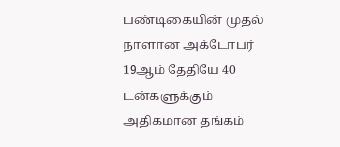பண்டிகையின் முதல் நாளான அக்டோபர் 19ஆம் தேதியே 40 டன்களுக்கும் அதிகமான தங்கம்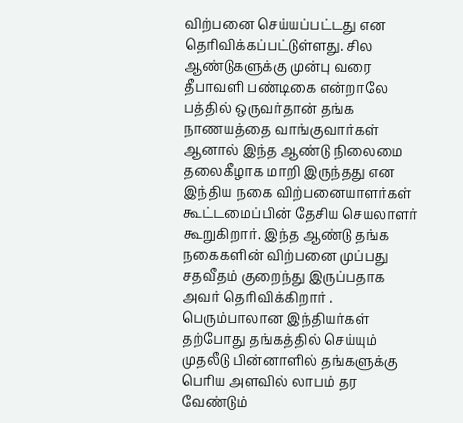விற்பனை செய்யப்பட்டது என தெரிவிக்கப்பட்டுள்ளது. சில ஆண்டுகளுக்கு முன்பு வரை தீபாவளி பண்டிகை என்றாலே பத்தில் ஒருவர்தான் தங்க நாணயத்தை வாங்குவார்கள் ஆனால் இந்த ஆண்டு நிலைமை தலைகீழாக மாறி இருந்தது என இந்திய நகை விற்பனையாளர்கள் கூட்டமைப்பின் தேசிய செயலாளர் கூறுகிறார். இந்த ஆண்டு தங்க நகைகளின் விற்பனை முப்பது சதவீதம் குறைந்து இருப்பதாக அவர் தெரிவிக்கிறார் .
பெரும்பாலான இந்தியர்கள் தற்போது தங்கத்தில் செய்யும் முதலீடு பின்னாளில் தங்களுக்கு பெரிய அளவில் லாபம் தர வேண்டும்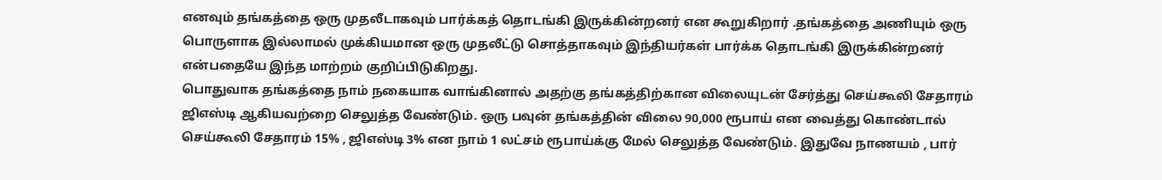எனவும் தங்கத்தை ஒரு முதலீடாகவும் பார்க்கத் தொடங்கி இருக்கின்றனர் என கூறுகிறார் .தங்கத்தை அணியும் ஒரு பொருளாக இல்லாமல் முக்கியமான ஒரு முதலீட்டு சொத்தாகவும் இந்தியர்கள் பார்க்க தொடங்கி இருக்கின்றனர் என்பதையே இந்த மாற்றம் குறிப்பிடுகிறது.
பொதுவாக தங்கத்தை நாம் நகையாக வாங்கினால் அதற்கு தங்கத்திற்கான விலையுடன் சேர்த்து செய்கூலி சேதாரம் ஜிஎஸ்டி ஆகியவற்றை செலுத்த வேண்டும். ஒரு பவுன் தங்கத்தின் விலை 90,000 ரூபாய் என வைத்து கொண்டால் செய்கூலி சேதாரம் 15% , ஜிஎஸ்டி 3% என நாம் 1 லட்சம் ரூபாய்க்கு மேல் செலுத்த வேண்டும். இதுவே நாணயம் , பார்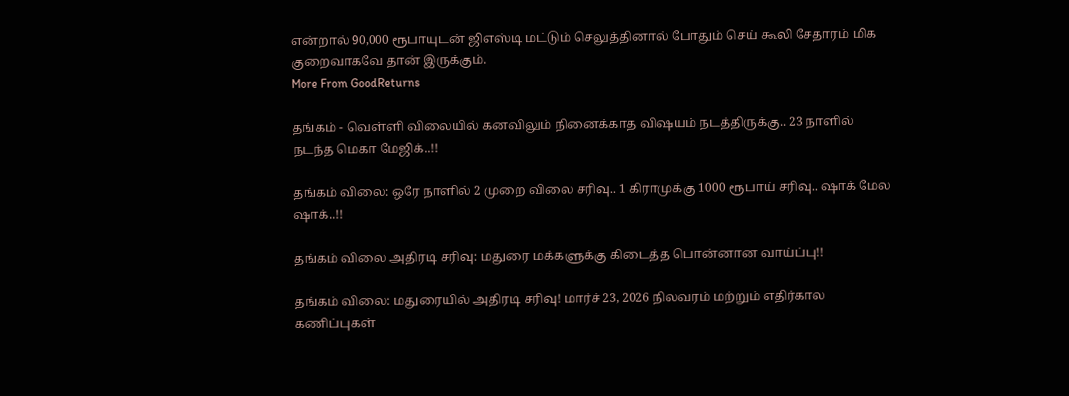என்றால் 90,000 ரூபாயுடன் ஜிஎஸ்டி மட்டும் செலுத்தினால் போதும் செய் கூலி சேதாரம் மிக குறைவாகவே தான் இருக்கும்.
More From GoodReturns

தங்கம் - வெள்ளி விலையில் கனவிலும் நினைக்காத விஷயம் நடத்திருக்கு.. 23 நாளில் நடந்த மெகா மேஜிக்..!!

தங்கம் விலை: ஒரே நாளில் 2 முறை விலை சரிவு.. 1 கிராமுக்கு 1000 ரூபாய் சரிவு.. ஷாக் மேல ஷாக்..!!

தங்கம் விலை அதிரடி சரிவு: மதுரை மக்களுக்கு கிடைத்த பொன்னான வாய்ப்பு!!

தங்கம் விலை: மதுரையில் அதிரடி சரிவு! மார்ச் 23, 2026 நிலவரம் மற்றும் எதிர்கால கணிப்புகள்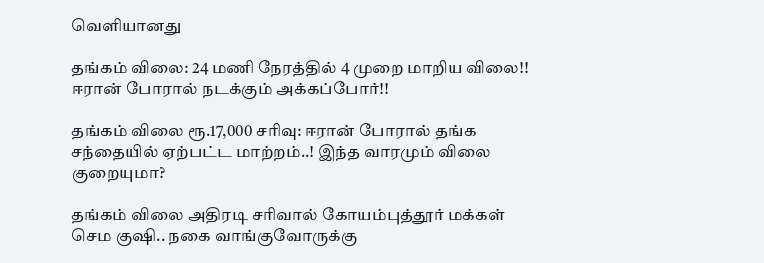வெளியானது

தங்கம் விலை: 24 மணி நேரத்தில் 4 முறை மாறிய விலை!! ஈரான் போரால் நடக்கும் அக்கப்போர்!!

தங்கம் விலை ரூ.17,000 சரிவு: ஈரான் போரால் தங்க சந்தையில் ஏற்பட்ட மாற்றம்..! இந்த வாரமும் விலை குறையுமா?

தங்கம் விலை அதிரடி சரிவால் கோயம்புத்தூர் மக்கள் செம குஷி.. நகை வாங்குவோருக்கு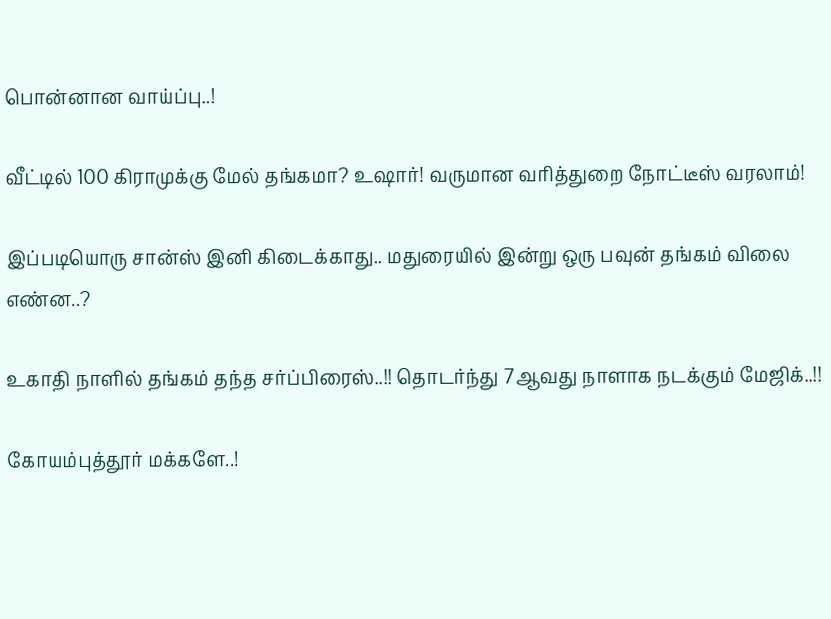பொன்னான வாய்ப்பு..!

வீட்டில் 100 கிராமுக்கு மேல் தங்கமா? உஷார்! வருமான வரித்துறை நோட்டீஸ் வரலாம்!

இப்படியொரு சான்ஸ் இனி கிடைக்காது.. மதுரையில் இன்று ஒரு பவுன் தங்கம் விலை எண்ன..?

உகாதி நாளில் தங்கம் தந்த சர்ப்பிரைஸ்..!! தொடர்ந்து 7ஆவது நாளாக நடக்கும் மேஜிக்..!!

கோயம்புத்தூர் மக்களே..!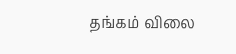தங்கம் விலை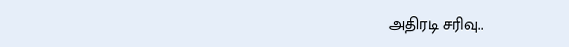அதிரடி சரிவு..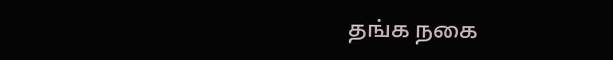தங்க நகை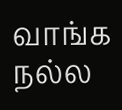வாங்க நல்ல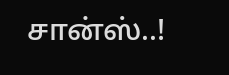சான்ஸ்..!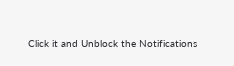Click it and Unblock the Notifications